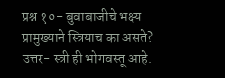प्रश्न १०- बुवाबाजीचे भक्ष्य प्रामुख्याने स्त्रियाच का असते?
उत्तर- स्त्री ही भोगवस्तू आहे.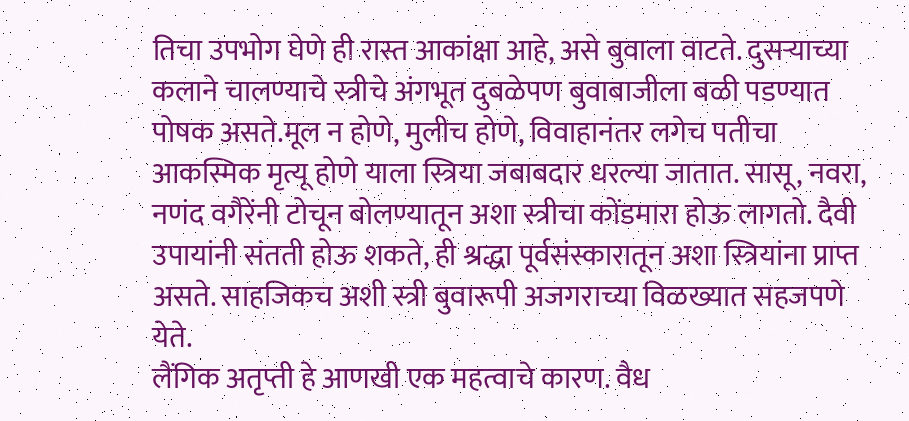तिचा उपभोग घेणे ही रास्त आकांक्षा आहे, असे बुवाला वाटते. दुसऱ्याच्या कलाने चालण्याचे स्त्रीचे अंगभूत दुबळेपण बुवाबाजीला बळी पडण्यात पोषक असते.मूल न होणे, मुलीच होणे, विवाहानंतर लगेच पतीचा आकस्मिक मृत्यू होणे याला स्त्रिया जबाबदार धरल्या जातात. सासू, नवरा, नणंद वगैरेंनी टोचून बोलण्यातून अशा स्त्रीचा कोंडमारा होऊ लागतो. दैवी उपायांनी संतती होऊ शकते, ही श्रद्धा पूर्वसंस्कारातून अशा स्त्रियांना प्राप्त असते. साहजिकच अशी स्त्री बुवारूपी अजगराच्या विळख्यात सहजपणे येते.
लैंगिक अतृप्ती हे आणखी एक महत्वाचे कारण. वैध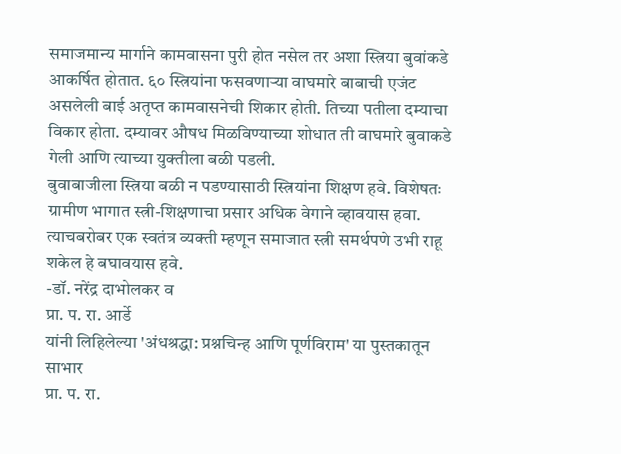समाजमान्य मार्गाने कामवासना पुरी होत नसेल तर अशा स्त्रिया बुवांकडे आकर्षित होतात. ६० स्त्रियांना फसवणाऱ्या वाघमारे बाबाची एजंट असलेली बाई अतृप्त कामवासनेची शिकार होती. तिच्या पतीला दम्याचा विकार होता. दम्यावर औषध मिळविण्याच्या शोधात ती वाघमारे बुवाकडे गेली आणि त्याच्या युक्तीला बळी पडली.
बुवाबाजीला स्त्रिया बळी न पडण्यासाठी स्त्रियांना शिक्षण हवे. विशेषतः ग्रामीण भागात स्त्री-शिक्षणाचा प्रसार अधिक वेगाने व्हावयास हवा. त्याचबरोबर एक स्वतंत्र व्यक्ती म्हणून समाजात स्त्री समर्थपणे उभी राहू शकेल हे बघावयास हवे.
-डॉ. नरेंद्र दाभोलकर व
प्रा. प. रा. आर्डे
यांनी लिहिलेल्या 'अंधश्रद्धा: प्रश्नचिन्ह आणि पूर्णविराम' या पुस्तकातून साभार
प्रा. प. रा.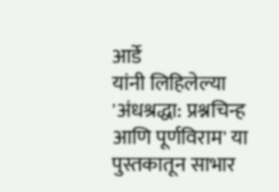आर्डे
यांनी लिहिलेल्या 'अंधश्रद्धा: प्रश्नचिन्ह आणि पूर्णविराम' या पुस्तकातून साभार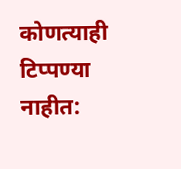कोणत्याही टिप्पण्या नाहीत: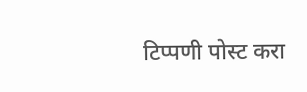टिप्पणी पोस्ट करा